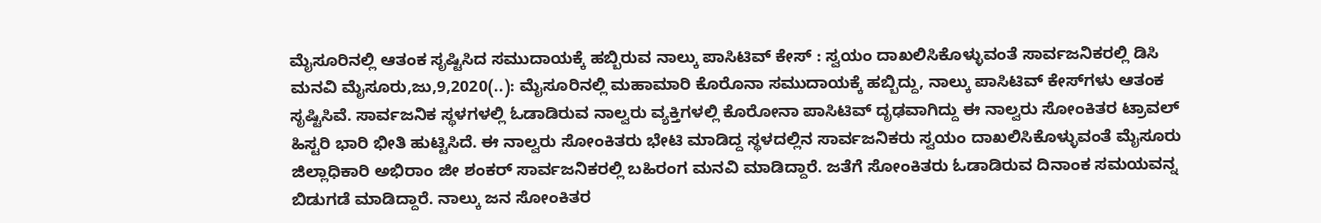ಮೈಸೂರಿನಲ್ಲಿ ಆತಂಕ ಸೃಷ್ಟಿಸಿದ ಸಮುದಾಯಕ್ಕೆ ಹಬ್ಬಿರುವ ನಾಲ್ಕು ಪಾಸಿಟಿವ್ ಕೇಸ್ : ಸ್ವಯಂ ದಾಖಲಿಸಿಕೊಳ್ಳುವಂತೆ ಸಾರ್ವಜನಿಕರಲ್ಲಿ ಡಿಸಿ ಮನವಿ ಮೈಸೂರು,ಜು,9,2020(..): ಮೈಸೂರಿನಲ್ಲಿ ಮಹಾಮಾರಿ ಕೊರೊನಾ ಸಮುದಾಯಕ್ಕೆ ಹಬ್ಬಿದ್ದು, ನಾಲ್ಕು ಪಾಸಿಟಿವ್ ಕೇಸ್‌‌ಗಳು ಆತಂಕ ಸೃಷ್ಟಿಸಿವೆ. ಸಾರ್ವಜನಿಕ ಸ್ಥಳಗಳಲ್ಲಿ ಓಡಾಡಿರುವ ನಾಲ್ವರು ವ್ಯಕ್ತಿಗಳಲ್ಲಿ ಕೊರೋನಾ ಪಾಸಿಟಿವ್ ದೃಢವಾಗಿದ್ದು ಈ ನಾಲ್ವರು ಸೋಂಕಿತರ ಟ್ರಾವಲ್ ಹಿಸ್ಟರಿ ಭಾರಿ ಭೀತಿ ಹುಟ್ಟಿಸಿದೆ. ಈ ನಾಲ್ವರು ಸೋಂಕಿತರು ಭೇಟಿ ಮಾಡಿದ್ದ ಸ್ಥಳದಲ್ಲಿನ‌ ಸಾರ್ವಜನಿಕರು ಸ್ವಯಂ ದಾಖಲಿಸಿಕೊಳ್ಳುವಂತೆ ಮೈಸೂರು ಜಿಲ್ಲಾಧಿಕಾರಿ ಅಭಿರಾಂ ಜೀ ಶಂಕರ್ ಸಾರ್ವಜನಿಕರಲ್ಲಿ ಬಹಿರಂಗ ಮನವಿ ಮಾಡಿದ್ದಾರೆ. ಜತೆಗೆ ಸೋಂಕಿತರು ಓಡಾಡಿರುವ ದಿನಾಂಕ ಸಮಯವನ್ನ ಬಿಡುಗಡೆ ಮಾಡಿದ್ದಾರೆ. ನಾಲ್ಕು ಜನ ಸೋಂಕಿತರ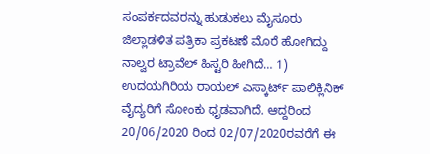ಸಂಪರ್ಕದವರನ್ನು ಹುಡುಕಲು ಮೈಸೂರು ಜಿಲ್ಲಾಡಳಿತ ಪತ್ರಿಕಾ ಪ್ರಕಟಣೆ ಮೊರೆ ಹೋಗಿದ್ದು ನಾಲ್ವರ ಟ್ರಾವೆಲ್ ಹಿಸ್ಟರಿ ಹೀಗಿದೆ… 1) ಉದಯಗಿರಿಯ ರಾಯಲ್ ಎಸ್ಕಾರ್ಟ್ ಪಾಲಿಕ್ಲಿನಿಕ್ ವೈದ್ಯರಿಗೆ ಸೋಂಕು ಧೃಡವಾಗಿದೆ. ಆದ್ದರಿಂದ 20/06/2020 ರಿಂದ 02/07/2020ರವರೆಗೆ ಈ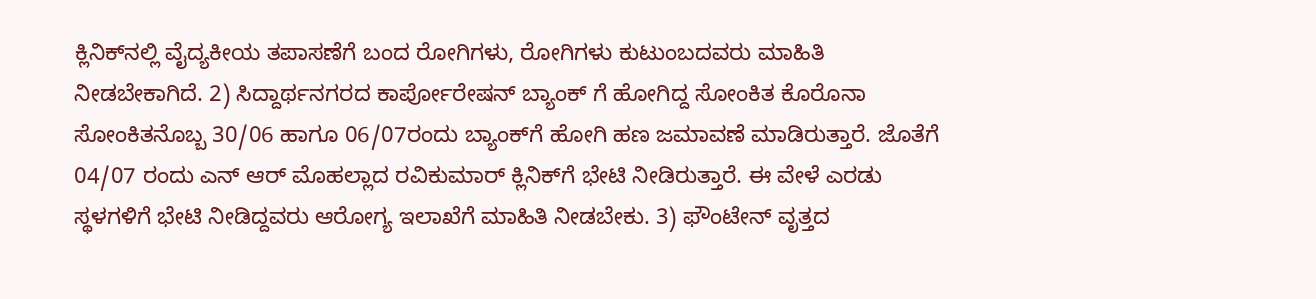ಕ್ಲಿನಿಕ್‌ನಲ್ಲಿ ವೈದ್ಯಕೀಯ ತಪಾಸಣೆಗೆ ಬಂದ ರೋಗಿಗಳು, ರೋಗಿಗಳು ಕುಟುಂಬದವರು ಮಾಹಿತಿ ನೀಡಬೇಕಾಗಿದೆ. 2) ಸಿದ್ದಾರ್ಥನಗರದ ಕಾರ್ಪೋರೇಷನ್ ಬ್ಯಾಂಕ್‌ ಗೆ ಹೋಗಿದ್ದ ಸೋಂಕಿತ ಕೊರೊನಾ‌ ಸೋಂಕಿತನೊಬ್ಬ 30/06 ಹಾಗೂ 06/07ರಂದು ಬ್ಯಾಂಕ್‌ಗೆ ಹೋಗಿ ಹಣ ಜಮಾವಣೆ ಮಾಡಿರುತ್ತಾರೆ. ಜೊತೆಗೆ 04/07 ರಂದು ಎನ್ ಆರ್ ಮೊಹಲ್ಲಾದ ರವಿಕುಮಾರ್ ಕ್ಲಿನಿಕ್‌ಗೆ ಭೇಟಿ ನೀಡಿರುತ್ತಾರೆ. ಈ ವೇಳೆ ಎರಡು ಸ್ಥಳಗಳಿಗೆ ಭೇಟಿ ನೀಡಿದ್ದವರು ಆರೋಗ್ಯ ಇಲಾಖೆಗೆ ಮಾಹಿತಿ ನೀಡಬೇಕು. 3) ಫೌಂಟೇನ್ ವೃತ್ತದ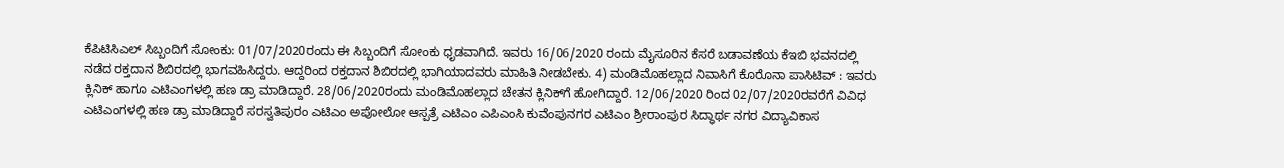ಕೆಪಿಟಿಸಿಎಲ್ ಸಿಬ್ಬಂದಿಗೆ ಸೋಂಕು: 01/07/2020ರಂದು ಈ ಸಿಬ್ಬಂದಿಗೆ ಸೋಂಕು ಧೃಡವಾಗಿದೆ. ಇವರು 16/06/2020 ರಂದು ಮೈಸೂರಿನ ಕೆಸರೆ ಬಡಾವಣೆಯ ಕೆಇಬಿ ಭವನದಲ್ಲಿ ನಡೆದ ರಕ್ತದಾನ ಶಿಬಿರದಲ್ಲಿ ಭಾಗವಹಿಸಿದ್ದರು. ಆದ್ದರಿಂದ ರಕ್ತದಾನ ಶಿಬಿರದಲ್ಲಿ ಭಾಗಿಯಾದವರು ಮಾಹಿತಿ ನೀಡಬೇಕು. 4) ಮಂಡಿಮೊಹಲ್ಲಾದ ನಿವಾಸಿಗೆ ಕೊರೊನಾ ಪಾಸಿಟಿವ್ : ಇವರು ಕ್ಲಿನಿಕ್ ಹಾಗೂ ಎಟಿಎಂಗಳಲ್ಲಿ ಹಣ ಡ್ರಾ ಮಾಡಿದ್ದಾರೆ. 28/06/2020ರಂದು ಮಂಡಿ‌ಮೊಹಲ್ಲಾದ ಚೇತನ‌ ಕ್ಲಿನಿಕ್‌ಗೆ ಹೋಗಿದ್ದಾರೆ. 12/06/2020 ರಿಂದ 02/07/2020ರವರೆಗೆ ವಿವಿಧ ಎಟಿಎಂಗಳಲ್ಲಿ ಹಣ ಡ್ರಾ ಮಾಡಿದ್ದಾರೆ ಸರಸ್ವತಿಪುರಂ ಎಟಿಎಂ ಅಪೋಲೋ ಆಸ್ಪತ್ರೆ ಎಟಿಎಂ ಎಪಿಎಂಸಿ ಕುವೆಂಪುನಗರ ಎಟಿಎಂ ಶ್ರೀರಾಂಪುರ ಸಿದ್ಧಾರ್ಥ ನಗರ ವಿದ್ಯಾವಿಕಾಸ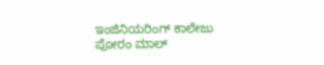ಇಂಜಿನಿಯರಿಂಗ್ ಕಾಲೇಜು ಪೋರಂ ಮಾಲ್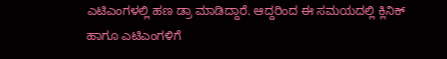ಎಟಿಎಂಗಳಲ್ಲಿ ಹಣ ಡ್ರಾ ಮಾಡಿದ್ದಾರೆ. ಆದ್ದರಿಂದ ಈ ಸಮಯದಲ್ಲಿ ಕ್ಲಿನಿಕ್ ಹಾಗೂ ಎಟಿಎಂಗಳಿಗೆ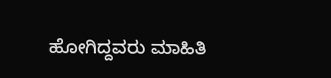ಹೋಗಿದ್ದವರು ಮಾಹಿತಿ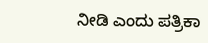ನೀಡಿ ಎಂದು ಪತ್ರಿಕಾ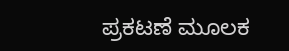ಪ್ರಕಟಣೆ ಮೂಲಕ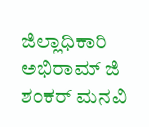ಜಿಲ್ಲಾಧಿಕಾರಿ ಅಭಿರಾಮ್ ಜಿ ಶಂಕರ್ ಮನವಿ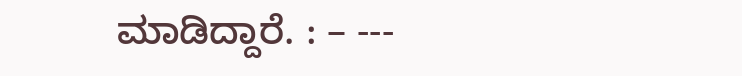ಮಾಡಿದ್ದಾರೆ. : – ---